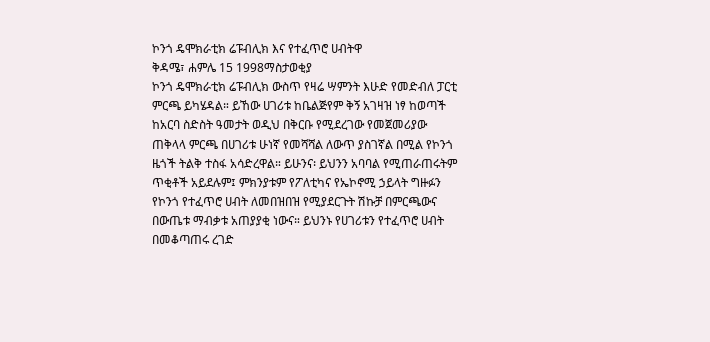ኮንጎ ዴሞክራቲክ ሬፑብሊክ እና የተፈጥሮ ሀብትዋ
ቅዳሜ፣ ሐምሌ 15 1998ማስታወቂያ
ኮንጎ ዴሞክራቲክ ሬፑብሊክ ውስጥ የዛሬ ሣምንት እሁድ የመድብለ ፓርቲ ምርጫ ይካሄዳል። ይኸው ሀገሪቱ ከቤልጅየም ቅኝ አገዛዝ ነፃ ከወጣች ከአርባ ስድስት ዓመታት ወዲህ በቅርቡ የሚደረገው የመጀመሪያው ጠቅላላ ምርጫ በሀገሪቱ ሁነኛ የመሻሻል ለውጥ ያስገኛል በሚል የኮንጎ ዜጎች ትልቅ ተስፋ አሳድረዋል። ይሁንና፡ ይህንን አባባል የሚጠራጠሩትም ጥቂቶች አይደሉም፤ ምክንያቱም የፖለቲካና የኤኮኖሚ ኃይላት ግዙፉን የኮንጎ የተፈጥሮ ሀብት ለመበዝበዝ የሚያደርጉት ሽኩቻ በምርጫውና በውጤቱ ማብቃቱ አጠያያቂ ነውና። ይህንኑ የሀገሪቱን የተፈጥሮ ሀብት በመቆጣጠሩ ረገድ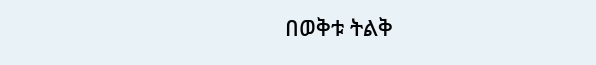በወቅቱ ትልቅ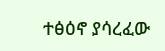ተፅዕኖ ያሳረፈው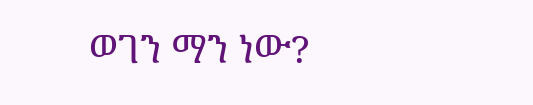ወገን ማን ነው?